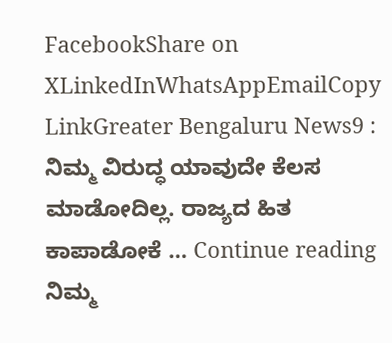FacebookShare on XLinkedInWhatsAppEmailCopy LinkGreater Bengaluru News9 : ನಿಮ್ಮ ವಿರುದ್ಧ ಯಾವುದೇ ಕೆಲಸ ಮಾಡೋದಿಲ್ಲ. ರಾಜ್ಯದ ಹಿತ ಕಾಪಾಡೋಕೆ … Continue reading ನಿಮ್ಮ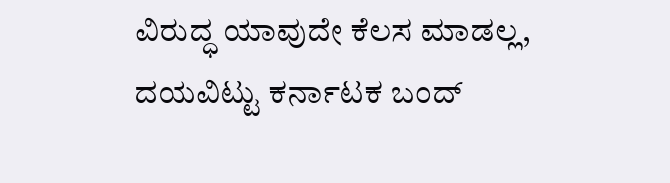ವಿರುದ್ಧ ಯಾವುದೇ ಕೆಲಸ ಮಾಡಲ್ಲ, ದಯವಿಟ್ಟು ಕರ್ನಾಟಕ ಬಂದ್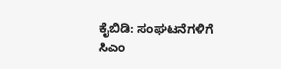ಕೈಬಿಡಿ: ಸಂಘಟನೆಗಳಿಗೆ ಸಿಎಂ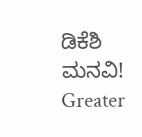ಡಿಕೆಶಿ ಮನವಿ! Greater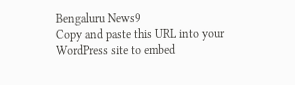Bengaluru News9
Copy and paste this URL into your WordPress site to embed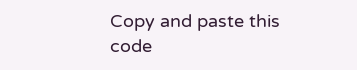Copy and paste this code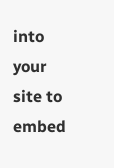into your site to embed